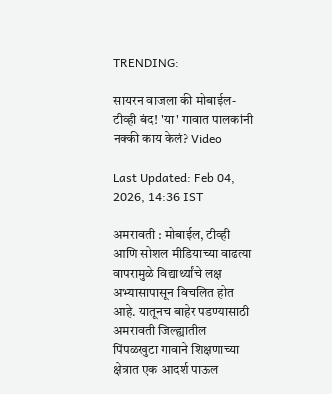TRENDING:

सायरन वाजला की मोबाईल-टीव्ही बंद! 'या' गावात पालकांनी नक्की काय केलं? Video

Last Updated: Feb 04, 2026, 14:36 IST

अमरावती : मोबाईल, टीव्ही आणि सोशल मीडियाच्या वाढत्या वापरामुळे विद्यार्थ्यांचे लक्ष अभ्यासापासून विचलित होत आहे. यातूनच बाहेर पडण्यासाठी अमरावती जिल्ह्यातील पिंपळखुटा गावाने शिक्षणाच्या क्षेत्रात एक आदर्श पाऊल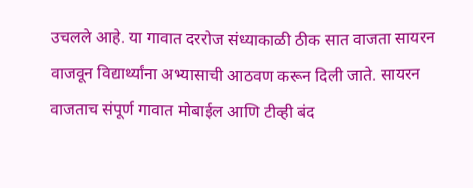उचलले आहे. या गावात दररोज संध्याकाळी ठीक सात वाजता सायरन वाजवून विद्यार्थ्यांना अभ्यासाची आठवण करून दिली जाते. सायरन वाजताच संपूर्ण गावात मोबाईल आणि टीव्ही बंद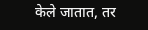केले जातात, तर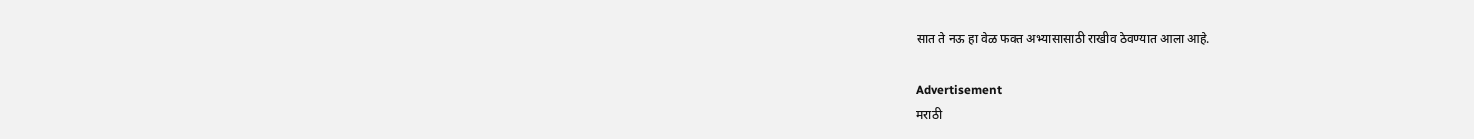सात ते नऊ हा वेळ फक्त अभ्यासासाठी राखीव ठेवण्यात आला आहे.

Advertisement
मराठी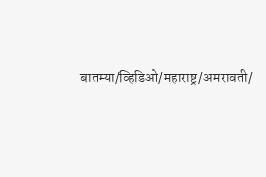बातम्या/व्हिडिओ/महाराष्ट्र/अमरावती/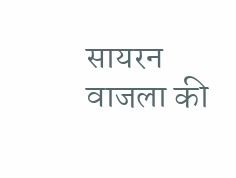सायरन वाजला की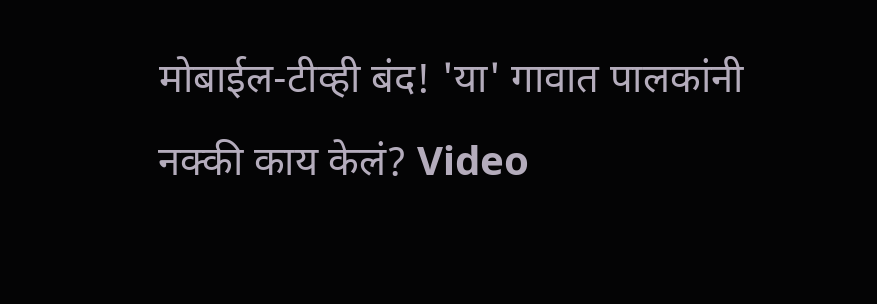मोबाईल-टीव्ही बंद! 'या' गावात पालकांनी नक्की काय केलं? Video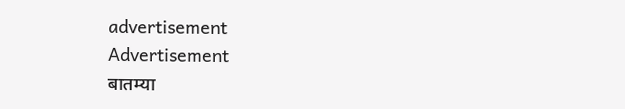advertisement
Advertisement
बातम्या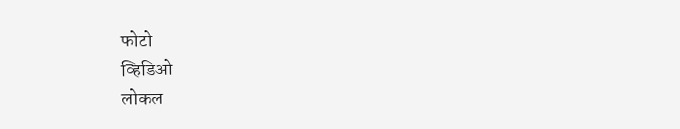फोटो
व्हिडिओ
लोकल